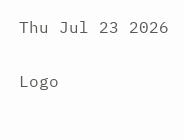Thu Jul 23 2026

Logo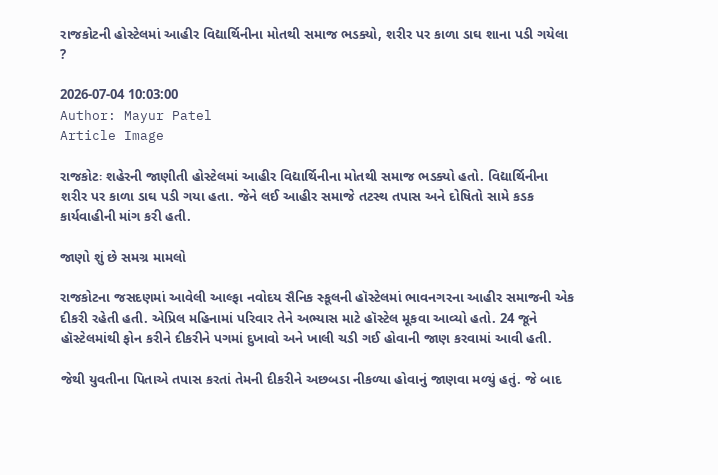રાજકોટની હોસ્ટેલમાં આહીર વિદ્યાર્થિનીના મોતથી સમાજ ભડક્યો, શરીર પર કાળા ડાઘ શાના પડી ગયેલા ?

2026-07-04 10:03:00
Author: Mayur Patel
Article Image

રાજકોટઃ શહેરની જાણીતી હોસ્ટેલમાં આહીર વિદ્યાર્થિનીના મોતથી સમાજ ભડક્યો હતો. વિદ્યાર્થિનીના શરીર પર કાળા ડાઘ પડી ગયા હતા. જેને લઈ આહીર સમાજે તટસ્થ તપાસ અને દોષિતો સામે કડક કાર્યવાહીની માંગ કરી હતી.

જાણો શું છે સમગ્ર મામલો

રાજકોટના જસદણમાં આવેલી આલ્ફા નવોદય સૈનિક સ્કૂલની હૉસ્ટેલમાં ભાવનગરના આહીર સમાજની એક દીકરી રહેતી હતી. એપ્રિલ મહિનામાં પરિવાર તેને અભ્યાસ માટે હૉસ્ટેલ મૂકવા આવ્યો હતો. 24 જૂને હૉસ્ટેલમાંથી ફોન કરીને દીકરીને પગમાં દુખાવો અને ખાલી ચડી ગઈ હોવાની જાણ કરવામાં આવી હતી.

જેથી યુવતીના પિતાએ તપાસ કરતાં તેમની દીકરીને અછબડા નીકળ્યા હોવાનું જાણવા મળ્યું હતું. જે બાદ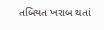તબિયત ખરાબ થતાં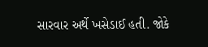સારવાર અર્થે ખસેડાઈ હતી. જોકે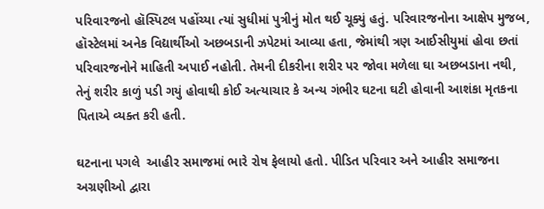પરિવારજનો હૉસ્પિટલ પહોંચ્યા ત્યાં સુધીમાં પુત્રીનું મોત થઈ ચૂક્યું હતું. પરિવારજનોના આક્ષેપ મુજબ, હૉસ્ટેલમાં અનેક વિદ્યાર્થીઓ અછબડાની ઝપેટમાં આવ્યા હતા, જેમાંથી ત્રણ આઈસીયુમાં હોવા છતાં પરિવારજનોને માહિતી અપાઈ નહોતી. તેમની દીકરીના શરીર પર જોવા મળેલા ઘા અછબડાના નથી, તેનું શરીર કાળું પડી ગયું હોવાથી કોઈ અત્યાચાર કે અન્ય ગંભીર ઘટના ઘટી હોવાની આશંકા મૃતકના પિતાએ વ્યક્ત કરી હતી.

ઘટનાના પગલે  આહીર સમાજમાં ભારે રોષ ફેલાયો હતો. પીડિત પરિવાર અને આહીર સમાજના અગ્રણીઓ દ્વારા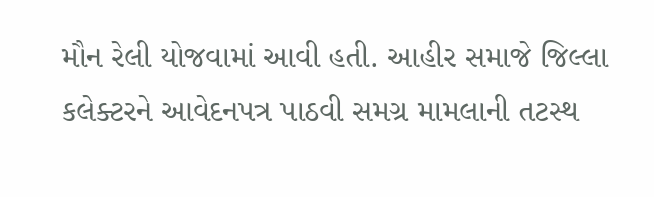મૌન રેલી યોજવામાં આવી હતી. આહીર સમાજે જિલ્લા કલેક્ટરને આવેદનપત્ર પાઠવી સમગ્ર મામલાની તટસ્થ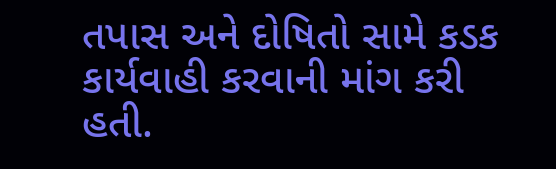તપાસ અને દોષિતો સામે કડક કાર્યવાહી કરવાની માંગ કરી  હતી.